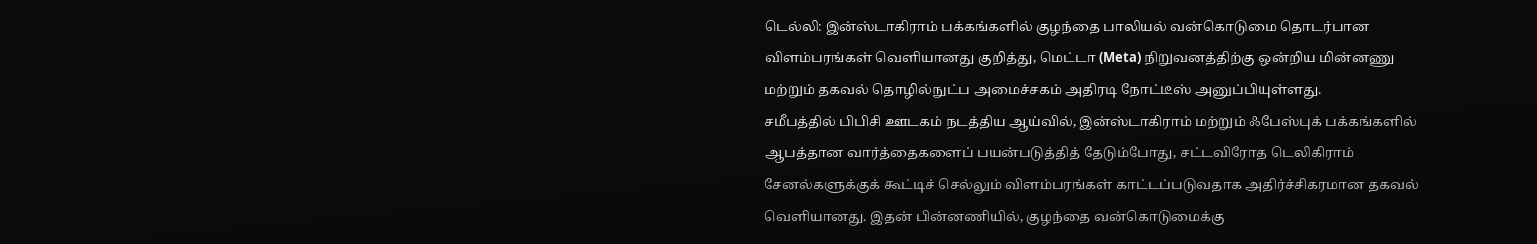டெல்லி: இன்ஸ்டாகிராம் பக்கங்களில் குழந்தை பாலியல் வன்கொடுமை தொடர்பான விளம்பரங்கள் வெளியானது குறித்து, மெட்டா (Meta) நிறுவனத்திற்கு ஒன்றிய மின்னணு மற்றும் தகவல் தொழில்நுட்ப அமைச்சகம் அதிரடி நோட்டீஸ் அனுப்பியுள்ளது.
சமீபத்தில் பிபிசி ஊடகம் நடத்திய ஆய்வில், இன்ஸ்டாகிராம் மற்றும் ஃபேஸ்புக் பக்கங்களில் ஆபத்தான வார்த்தைகளைப் பயன்படுத்தித் தேடும்போது, சட்டவிரோத டெலிகிராம் சேனல்களுக்குக் கூட்டிச் செல்லும் விளம்பரங்கள் காட்டப்படுவதாக அதிர்ச்சிகரமான தகவல் வெளியானது. இதன் பின்னணியில், குழந்தை வன்கொடுமைக்கு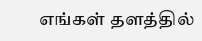எங்கள் தளத்தில்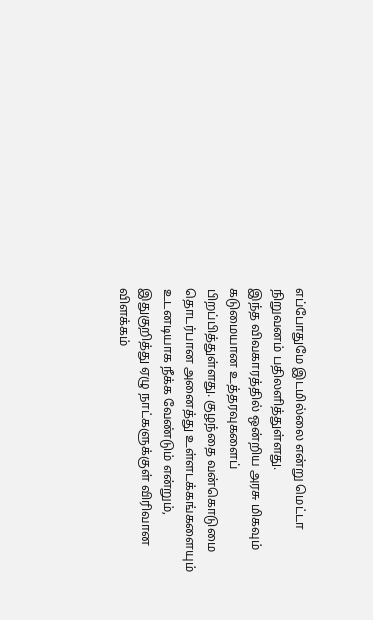எப்போதுமே இடமில்லை என்று மெட்டா நிறுவனம் பதிலளித்துள்ளது.
இந்த விவகாரத்தில் ஒன்றிய அரசு மிகவும் கடுமையான உத்தரவுகளைப் பிறப்பித்துள்ளது. குழந்தை வன்கொடுமை தொடர்பான அனைத்து உள்ளடக்கங்களையும் உடனடியாக நீக்க வேண்டும் என்றும், இதுகுறித்து ஏழு நாட்களுக்குள் விரிவான விளக்கம்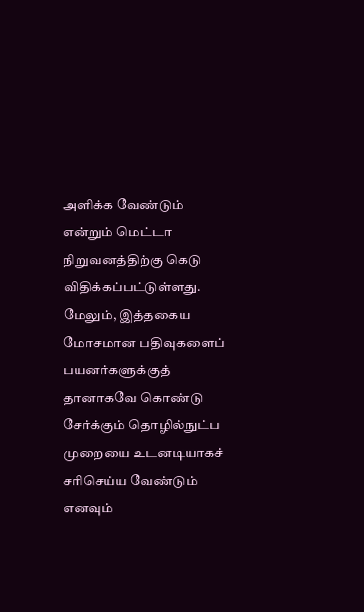அளிக்க வேண்டும் என்றும் மெட்டா நிறுவனத்திற்கு கெடு விதிக்கப்பட்டுள்ளது.
மேலும், இத்தகைய மோசமான பதிவுகளைப் பயனர்களுக்குத் தானாகவே கொண்டு சேர்க்கும் தொழில்நுட்ப முறையை உடனடியாகச் சரிசெய்ய வேண்டும் எனவும்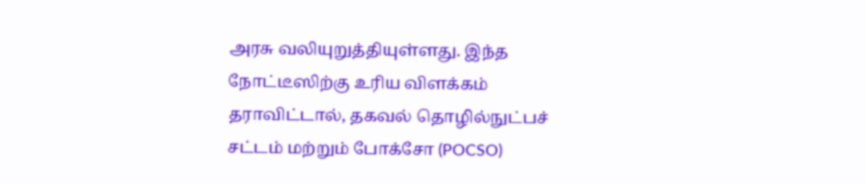அரசு வலியுறுத்தியுள்ளது. இந்த நோட்டீஸிற்கு உரிய விளக்கம் தராவிட்டால், தகவல் தொழில்நுட்பச் சட்டம் மற்றும் போக்சோ (POCSO)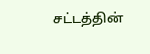சட்டத்தின்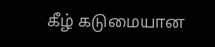கீழ் கடுமையான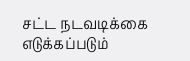சட்ட நடவடிக்கை எடுக்கப்படும்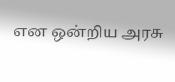என ஒன்றிய அரசு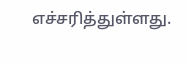எச்சரித்துள்ளது.